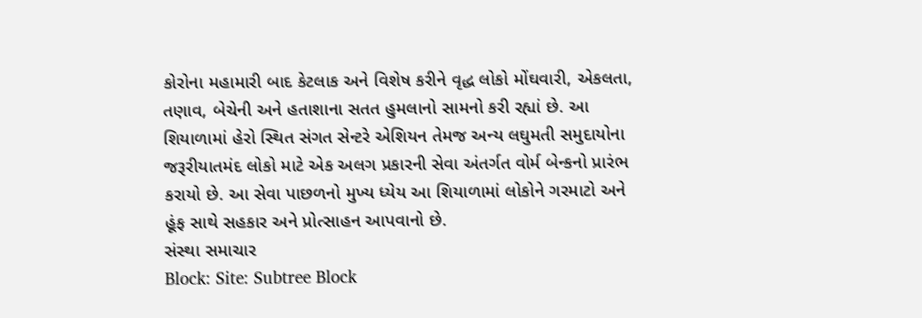કોરોના મહામારી બાદ કેટલાક અને વિશેષ કરીને વૃદ્ધ લોકો મોંઘવારી, એકલતા, તણાવ, બેચેની અને હતાશાના સતત હુમલાનો સામનો કરી રહ્યાં છે. આ શિયાળામાં હેરો સ્થિત સંગત સેન્ટરે એશિયન તેમજ અન્ય લઘુમતી સમુદાયોના જરૂરીયાતમંદ લોકો માટે એક અલગ પ્રકારની સેવા અંતર્ગત વોર્મ બેન્કનો પ્રારંભ કરાયો છે. આ સેવા પાછળનો મુખ્ય ધ્યેય આ શિયાળામાં લોકોને ગરમાટો અને હૂંફ સાથે સહકાર અને પ્રોત્સાહન આપવાનો છે.
સંસ્થા સમાચાર
Block: Site: Subtree Block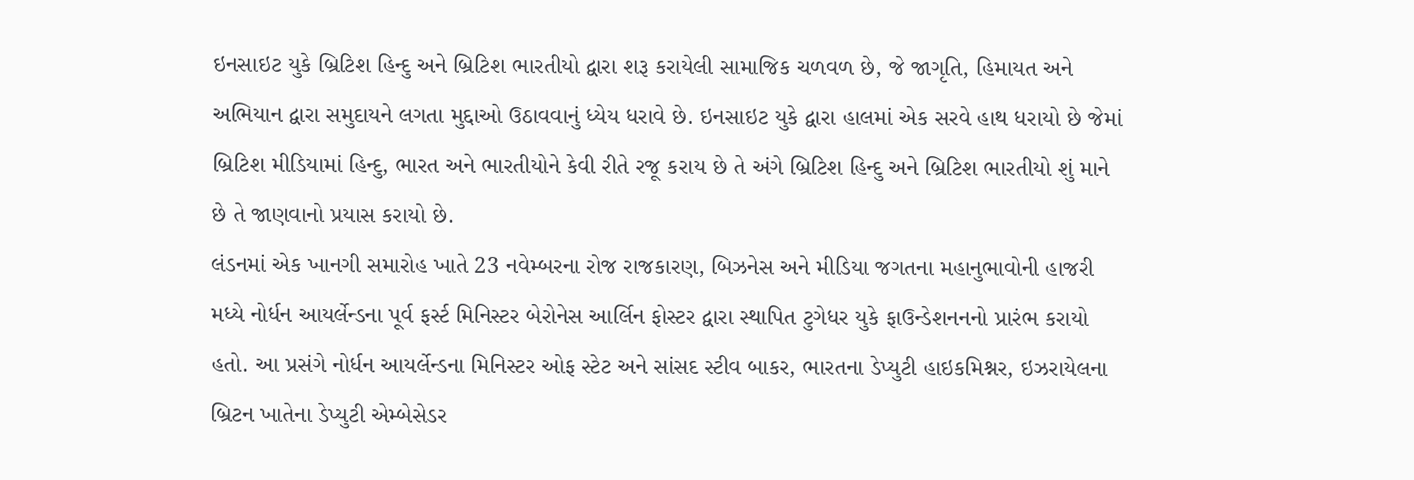ઇનસાઇટ યુકે બ્રિટિશ હિન્દુ અને બ્રિટિશ ભારતીયો દ્વારા શરૂ કરાયેલી સામાજિક ચળવળ છે, જે જાગૃતિ, હિમાયત અને અભિયાન દ્વારા સમુદાયને લગતા મુદ્દાઓ ઉઠાવવાનું ધ્યેય ધરાવે છે. ઇનસાઇટ યુકે દ્વારા હાલમાં એક સરવે હાથ ધરાયો છે જેમાં બ્રિટિશ મીડિયામાં હિન્દુ, ભારત અને ભારતીયોને કેવી રીતે રજૂ કરાય છે તે અંગે બ્રિટિશ હિન્દુ અને બ્રિટિશ ભારતીયો શું માને છે તે જાણવાનો પ્રયાસ કરાયો છે.
લંડનમાં એક ખાનગી સમારોહ ખાતે 23 નવેમ્બરના રોજ રાજકારણ, બિઝનેસ અને મીડિયા જગતના મહાનુભાવોની હાજરી મધ્યે નોર્ધન આયર્લેન્ડના પૂર્વ ફર્સ્ટ મિનિસ્ટર બેરોનેસ આર્લિન ફોસ્ટર દ્વારા સ્થાપિત ટુગેધર યુકે ફાઉન્ડેશનનનો પ્રારંભ કરાયો હતો. આ પ્રસંગે નોર્ધન આયર્લેન્ડના મિનિસ્ટર ઓફ સ્ટેટ અને સાંસદ સ્ટીવ બાકર, ભારતના ડેપ્યુટી હાઇકમિશ્નર, ઇઝરાયેલના બ્રિટન ખાતેના ડેપ્યુટી એમ્બેસેડર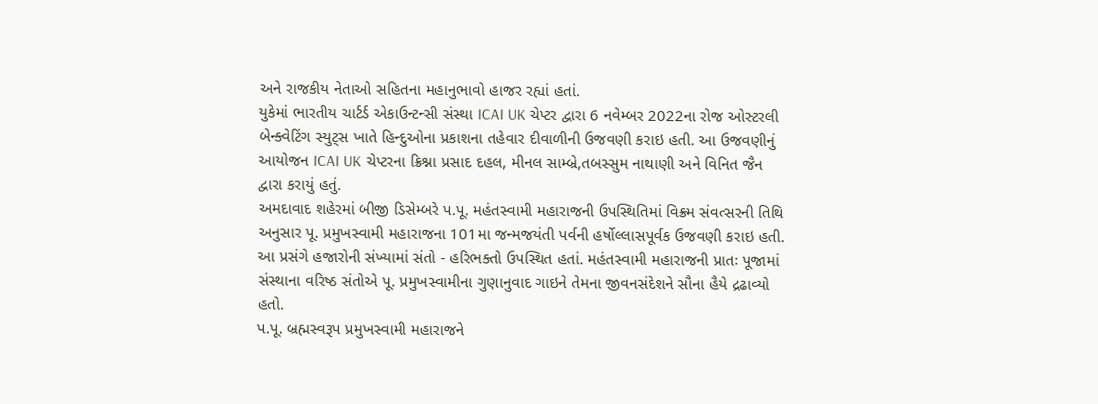અને રાજકીય નેતાઓ સહિતના મહાનુભાવો હાજર રહ્યાં હતાં.
યુકેમાં ભારતીય ચાર્ટર્ડ એકાઉન્ટન્સી સંસ્થા ICAI UK ચેપ્ટર દ્વારા 6 નવેમ્બર 2022ના રોજ ઓસ્ટરલી બેન્ક્વેટિંગ સ્યુટ્સ ખાતે હિન્દુઓના પ્રકાશના તહેવાર દીવાળીની ઉજવણી કરાઇ હતી. આ ઉજવણીનું આયોજન ICAI UK ચેપ્ટરના ક્રિશ્ના પ્રસાદ દહલ, મીનલ સામ્બ્રે,તબસ્સુમ નાથાણી અને વિનિત જૈન દ્વારા કરાયું હતું.
અમદાવાદ શહેરમાં બીજી ડિસેમ્બરે પ.પૂ. મહંતસ્વામી મહારાજની ઉપસ્થિતિમાં વિક્ર્મ સંવત્સરની તિથિ અનુસાર પૂ. પ્રમુખસ્વામી મહારાજના 101મા જન્મજયંતી પર્વની હર્ષોલ્લાસપૂર્વક ઉજવણી કરાઇ હતી. આ પ્રસંગે હજારોની સંખ્યામાં સંતો - હરિભક્તો ઉપસ્થિત હતાં. મહંતસ્વામી મહારાજની પ્રાતઃ પૂજામાં સંસ્થાના વરિષ્ઠ સંતોએ પૂ. પ્રમુખસ્વામીના ગુણાનુવાદ ગાઇને તેમના જીવનસંદેશને સૌના હૈયે દ્રઢાવ્યો હતો.
પ.પૂ. બ્રહ્મસ્વરૂપ પ્રમુખસ્વામી મહારાજને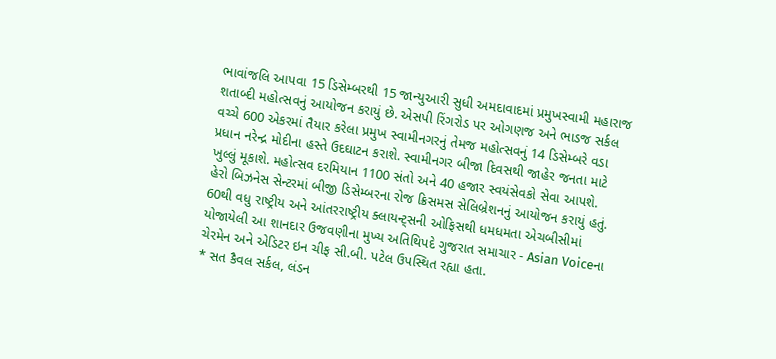ભાવાંજલિ આપવા 15 ડિસેમ્બરથી 15 જાન્યુઆરી સુધી અમદાવાદમાં પ્રમુખસ્વામી મહારાજ શતાબ્દી મહોત્સવનું આયોજન કરાયું છે. એસપી રિંગરોડ પર ઓગણજ અને ભાડજ સર્કલ વચ્ચે 600 એકરમાં તૈયાર કરેલા પ્રમુખ સ્વામીનગરનું તેમજ મહોત્સવનું 14 ડિસેમ્બરે વડા પ્રધાન નરેન્દ્ર મોદીના હસ્તે ઉદઘાટન કરાશે. સ્વામીનગર બીજા દિવસથી જાહેર જનતા માટે ખુલ્લું મૂકાશે. મહોત્સવ દરમિયાન 1100 સંતો અને 40 હજાર સ્વયંસેવકો સેવા આપશે.
હેરો બિઝનેસ સેન્ટરમાં બીજી ડિસેમ્બરના રોજ ક્રિસમસ સેલિબ્રેશનનું આયોજન કરાયું હતું. 60થી વધુ રાષ્ટ્રીય અને આંતરરાષ્ટ્રીય ક્લાયન્ટ્સની ઓફિસથી ધમધમતા એચબીસીમાં યોજાયેલી આ શાનદાર ઉજવણીના મુખ્ય અતિથિપદે ગુજરાત સમાચાર - Asian Voiceના ચેરમેન અને એડિટર ઇન ચીફ સી.બી. પટેલ ઉપસ્થિત રહ્યા હતા.
* સત કૈવલ સર્કલ, લંડન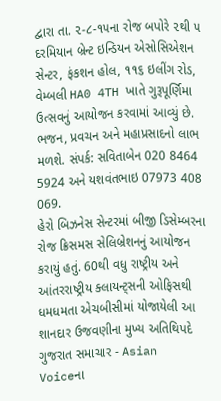દ્વારા તા. ૨-૮-૧૫ના રોજ બપોરે ૨થી ૫ દરમિયાન બ્રેન્ટ ઇન્ડિયન એસોસિએશન સેન્ટર, ફંકશન હોલ, ૧૧૬ ઇલીંગ રોડ, વેમ્બલી HA0 4TH ખાતે ગુરૂપૂર્ણિમા ઉત્સવનું આયોજન કરવામાં આવ્યું છે. ભજન, પ્રવચન અને મહાપ્રસાદનો લાભ મળશે. સંપર્ક: સવિતાબેન 020 8464 5924 અને યશવંતભાઇ 07973 408 069.
હેરો બિઝનેસ સેન્ટરમાં બીજી ડિસેમ્બરના રોજ ક્રિસમસ સેલિબ્રેશનનું આયોજન કરાયું હતું. 60થી વધુ રાષ્ટ્રીય અને આંતરરાષ્ટ્રીય ક્લાયન્ટ્સની ઓફિસથી ધમધમતા એચબીસીમાં યોજાયેલી આ શાનદાર ઉજવણીના મુખ્ય અતિથિપદે ગુજરાત સમાચાર - Asian Voiceના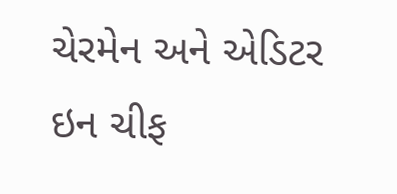ચેરમેન અને એડિટર ઇન ચીફ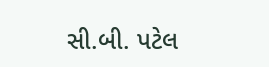સી.બી. પટેલ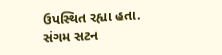ઉપસ્થિત રહ્યા હતા.
સંગમ સટન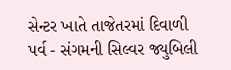સેન્ટર ખાતે તાજેતરમાં દિવાળી પર્વ - સંગમની સિલ્વર જ્યુબિલી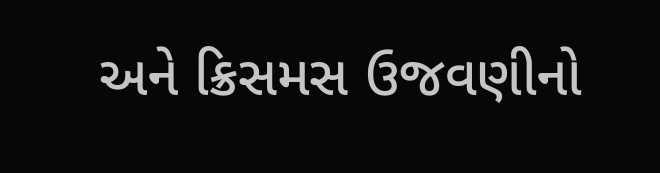અને ક્રિસમસ ઉજવણીનો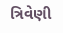ત્રિવેણી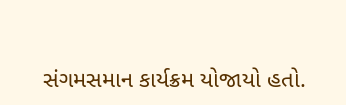સંગમસમાન કાર્યક્રમ યોજાયો હતો.